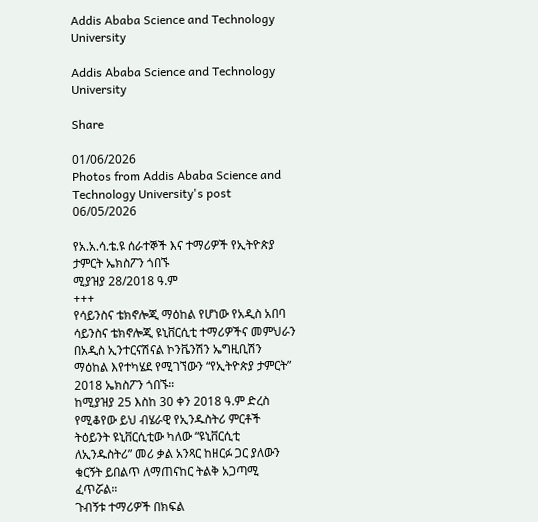Addis Ababa Science and Technology University

Addis Ababa Science and Technology University

Share

01/06/2026
Photos from Addis Ababa Science and Technology University's post 06/05/2026

የአ.አ.ሳ.ቴ.ዩ ሰራተኞች እና ተማሪዎች የኢትዮጵያ ታምርት ኤክስፖን ጎበኙ
ሚያዝያ 28/2018 ዓ.ም
+++
የሳይንስና ቴክኖሎጂ ማዕከል የሆነው የአዲስ አበባ ሳይንስና ቴክኖሎጂ ዩኒቨርሲቲ ተማሪዎችና መምህራን በአዲስ ኢንተርናሽናል ኮንቬንሽን ኤግዚቢሽን ማዕከል እየተካሄደ የሚገኘውን “የኢትዮጵያ ታምርት” 2018 ኤክስፖን ጎበኙ።
ከሚያዝያ 25 እስከ 30 ቀን 2018 ዓ.ም ድረስ የሚቆየው ይህ ብሄራዊ የኢንዱስትሪ ምርቶች ትዕይንት ዩኒቨርሲቲው ካለው “ዩኒቨርሲቲ ለኢንዱስትሪ” መሪ ቃል አንጻር ከዘርፉ ጋር ያለውን ቁርኝት ይበልጥ ለማጠናከር ትልቅ አጋጣሚ ፈጥሯል።
ጉብኝቱ ተማሪዎች በክፍል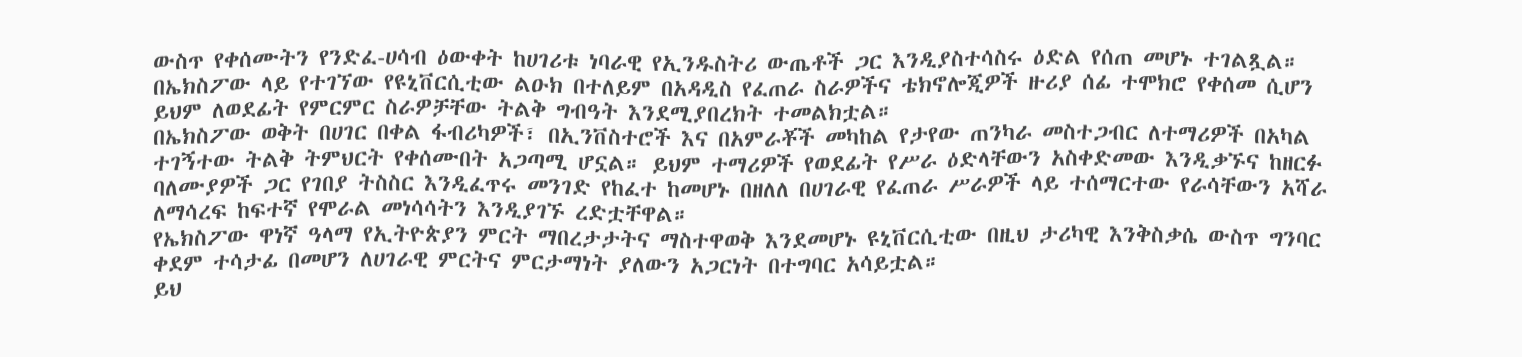ውስጥ የቀሰሙትን የንድፈ-ሀሳብ ዕውቀት ከሀገሪቱ ነባራዊ የኢንዱስትሪ ውጤቶች ጋር እንዲያስተሳስሩ ዕድል የሰጠ መሆኑ ተገልጿል። በኤክስፖው ላይ የተገኘው የዩኒቨርሲቲው ልዑክ በተለይም በአዳዲስ የፈጠራ ስራዎችና ቴክኖሎጂዎች ዙሪያ ሰፊ ተሞክሮ የቀሰመ ሲሆን ይህም ለወደፊት የምርምር ስራዎቻቸው ትልቅ ግብዓት እንደሚያበረክት ተመልክቷል።
በኤክስፖው ወቅት በሀገር በቀል ፋብሪካዎች፣ በኢንቨስተሮች እና በአምራቾች መካከል የታየው ጠንካራ መስተጋብር ለተማሪዎች በአካል ተገኝተው ትልቅ ትምህርት የቀሰሙበት አጋጣሚ ሆኗል። ይህም ተማሪዎች የወደፊት የሥራ ዕድላቸውን አስቀድመው እንዲቃኙና ከዘርፉ ባለሙያዎች ጋር የገበያ ትስስር እንዲፈጥሩ መንገድ የከፈተ ከመሆኑ በዘለለ በሀገራዊ የፈጠራ ሥራዎች ላይ ተሰማርተው የራሳቸውን አሻራ ለማሳረፍ ከፍተኛ የሞራል መነሳሳትን እንዲያገኙ ረድቷቸዋል።
የኤክስፖው ዋነኛ ዓላማ የኢትዮጵያን ምርት ማበረታታትና ማስተዋወቅ እንደመሆኑ ዩኒቨርሲቲው በዚህ ታሪካዊ እንቅስቃሴ ውስጥ ግንባር ቀደም ተሳታፊ በመሆን ለሀገራዊ ምርትና ምርታማነት ያለውን አጋርነት በተግባር አሳይቷል።
ይህ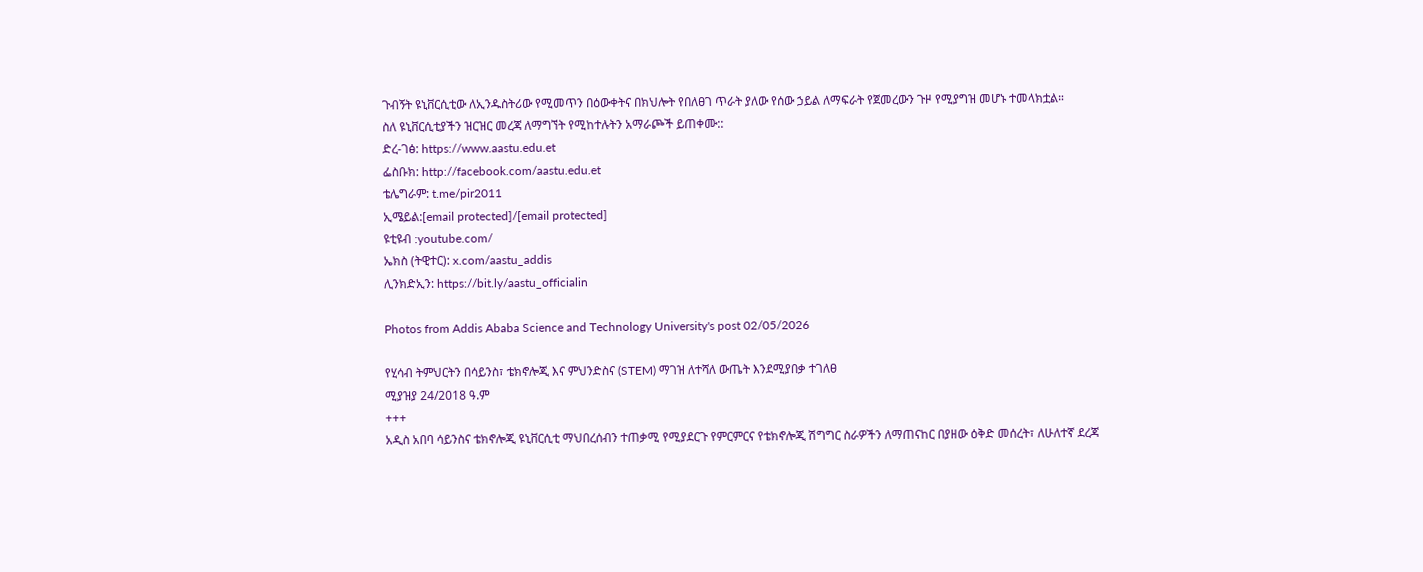ጉብኝት ዩኒቨርሲቲው ለኢንዱስትሪው የሚመጥን በዕውቀትና በክህሎት የበለፀገ ጥራት ያለው የሰው ኃይል ለማፍራት የጀመረውን ጉዞ የሚያግዝ መሆኑ ተመላክቷል።
ስለ ዩኒቨርሲቲያችን ዝርዝር መረጃ ለማግኘት የሚከተሉትን አማራጮች ይጠቀሙ::
ድረ-ገፅ: https://www.aastu.edu.et
ፌስቡክ: http://facebook.com/aastu.edu.et
ቴሌግራም: t.me/pir2011
ኢሜይል:[email protected]/[email protected]
ዩቲዩብ :youtube.com/
ኤክስ (ትዊተር): x.com/aastu_addis
ሊንክድኢን: https://bit.ly/aastu_officialin

Photos from Addis Ababa Science and Technology University's post 02/05/2026

የሂሳብ ትምህርትን በሳይንስ፣ ቴክኖሎጂ እና ምህንድስና (STEM) ማገዝ ለተሻለ ውጤት እንደሚያበቃ ተገለፀ
ሚያዝያ 24/2018 ዓ.ም
+++
አዲስ አበባ ሳይንስና ቴክኖሎጂ ዩኒቨርሲቲ ማህበረሰብን ተጠቃሚ የሚያደርጉ የምርምርና የቴክኖሎጂ ሽግግር ስራዎችን ለማጠናከር በያዘው ዕቅድ መሰረት፣ ለሁለተኛ ደረጃ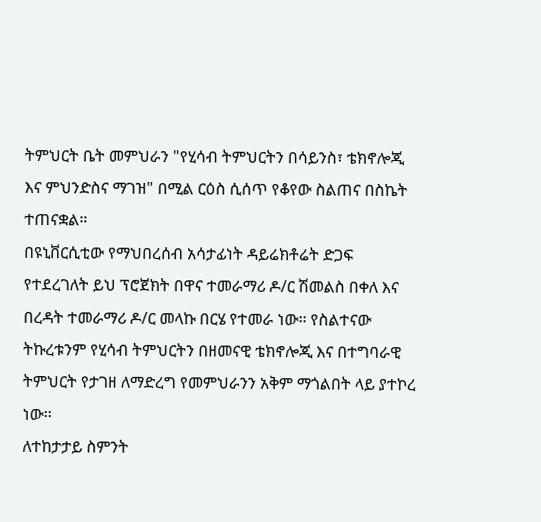ትምህርት ቤት መምህራን "የሂሳብ ትምህርትን በሳይንስ፣ ቴክኖሎጂ እና ምህንድስና ማገዝ" በሚል ርዕስ ሲሰጥ የቆየው ስልጠና በስኬት ተጠናቋል።
በዩኒቨርሲቲው የማህበረሰብ አሳታፊነት ዳይሬክቶሬት ድጋፍ የተደረገለት ይህ ፕሮጀክት በዋና ተመራማሪ ዶ/ር ሽመልስ በቀለ እና በረዳት ተመራማሪ ዶ/ር መላኩ በርሄ የተመራ ነው፡፡ የስልተናው ትኩረቱንም የሂሳብ ትምህርትን በዘመናዊ ቴክኖሎጂ እና በተግባራዊ ትምህርት የታገዘ ለማድረግ የመምህራንን አቅም ማጎልበት ላይ ያተኮረ ነው፡፡
ለተከታታይ ስምንት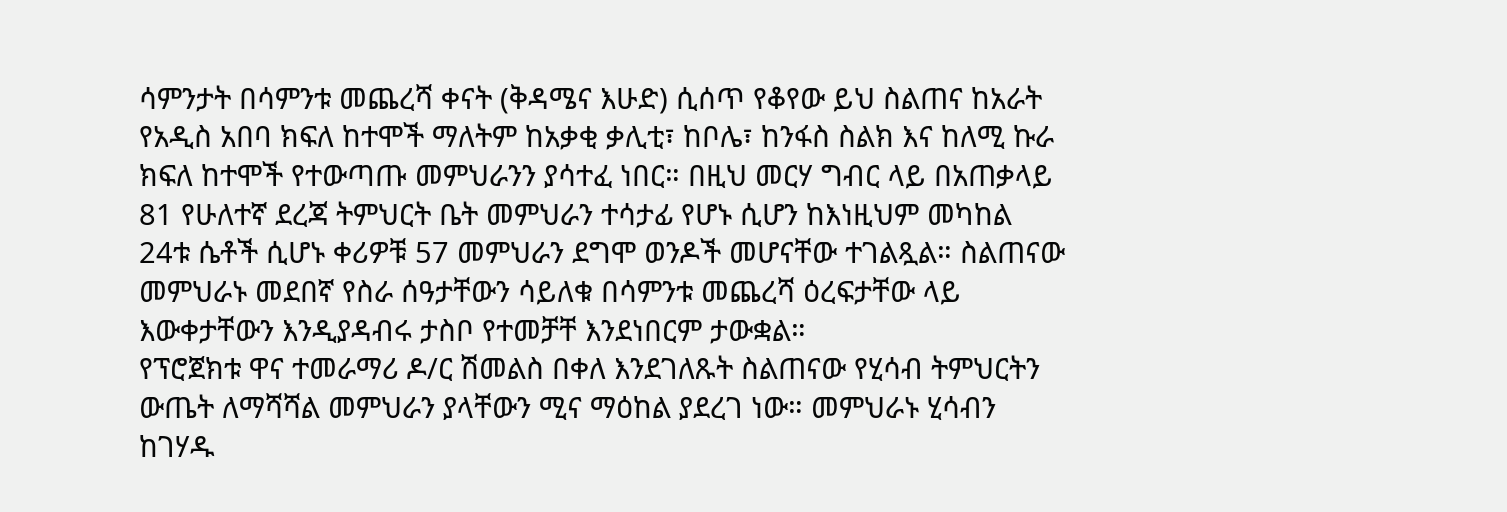ሳምንታት በሳምንቱ መጨረሻ ቀናት (ቅዳሜና እሁድ) ሲሰጥ የቆየው ይህ ስልጠና ከአራት የአዲስ አበባ ክፍለ ከተሞች ማለትም ከአቃቂ ቃሊቲ፣ ከቦሌ፣ ከንፋስ ስልክ እና ከለሚ ኩራ ክፍለ ከተሞች የተውጣጡ መምህራንን ያሳተፈ ነበር። በዚህ መርሃ ግብር ላይ በአጠቃላይ 81 የሁለተኛ ደረጃ ትምህርት ቤት መምህራን ተሳታፊ የሆኑ ሲሆን ከእነዚህም መካከል 24ቱ ሴቶች ሲሆኑ ቀሪዎቹ 57 መምህራን ደግሞ ወንዶች መሆናቸው ተገልጿል። ስልጠናው መምህራኑ መደበኛ የስራ ሰዓታቸውን ሳይለቁ በሳምንቱ መጨረሻ ዕረፍታቸው ላይ እውቀታቸውን እንዲያዳብሩ ታስቦ የተመቻቸ እንደነበርም ታውቋል።
የፕሮጀክቱ ዋና ተመራማሪ ዶ/ር ሽመልስ በቀለ እንደገለጹት ስልጠናው የሂሳብ ትምህርትን ውጤት ለማሻሻል መምህራን ያላቸውን ሚና ማዕከል ያደረገ ነው። መምህራኑ ሂሳብን ከገሃዱ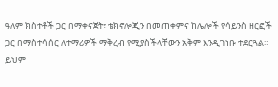ዓለም ክስተቶች ጋር በማቀናጀት፣ ቴክኖሎጂን በመጠቀምና ከሌሎች የሳይንስ ዘርፎች ጋር በማስተሳሰር ለተማሪዎች ማቅረብ የሚያስችላቸውን አቅም እንዲገነቡ ተደርጓል።
ይህም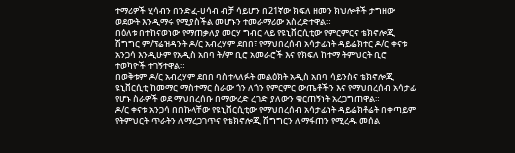ተማሪዎች ሂሳብን በንድፈ-ሀሳብ ብቻ ሳይሆን በ21ኛው ክፍለ ዘመን ክህሎቶች ታግዘው ወደውት እንዲማሩ የሚያስችል መሆኑን ተመራማሪው አስረድተዋል።
በዕለቱ በተከናወነው የማጠቃለያ መርሃ ግብር ላይ የዩኒቨርሲቲው የምርምርና ቴክኖሎጂ ሽግግር ም/ፕሬዝዳንት ዶ/ር አብረሃም ደበበ፣ የማህበረሰብ አሳታፊነት ዳይሬክተር ዶ/ር ቀናቱ አንጋሳ እንዲሁም የአዲስ አበባ ት/ም ቢሮ አመራሮች እና የክፍለ ከተማ ትምህርት ቢሮ ተወካዮች ተገኝተዋል።
በወቅቱም ዶ/ር አብረሃም ደበበ ባስተላለፉት መልዕክት አዲስ አበባ ሳይንስና ቴክኖሎጂ ዩኒቨርሲቲ ከመማር ማስተማር ስራው ጎን ለጎን የምርምር ውጤቶችን እና የማህበረሰብ አሳታፊ የሆኑ ስራዎች ወደ ማህበረሰቡ በማውረድ ረገድ ያለውን ቁርጠኝነት አረጋግጠዋል።
ዶ/ር ቀናቱ አንጋሳ በበኩላቸው የዩኒቨርሲቲው የማህበረሰብ አሳታፊነት ዳይሬክቶሬት በቀጣይም የትምህርት ጥራትን ለማረጋገጥና የቴክኖሎጂ ሽግግርን ለማፋጠን የሚረዱ መሰል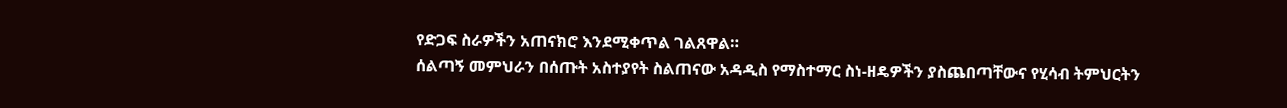የድጋፍ ስራዎችን አጠናክሮ እንደሚቀጥል ገልጸዋል።
ሰልጣኝ መምህራን በሰጡት አስተያየት ስልጠናው አዳዲስ የማስተማር ስነ-ዘዴዎችን ያስጨበጣቸውና የሂሳብ ትምህርትን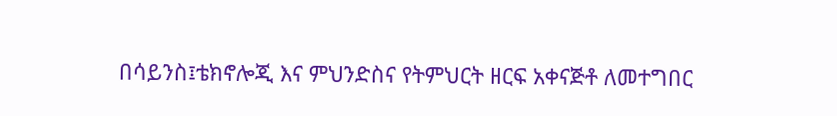በሳይንስ፤ቴክኖሎጂ እና ምህንድስና የትምህርት ዘርፍ አቀናጅቶ ለመተግበር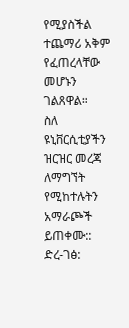የሚያስችል ተጨማሪ አቅም የፈጠረላቸው መሆኑን ገልጸዋል።
ስለ ዩኒቨርሲቲያችን ዝርዝር መረጃ ለማግኘት የሚከተሉትን አማራጮች ይጠቀሙ::
ድረ-ገፅ: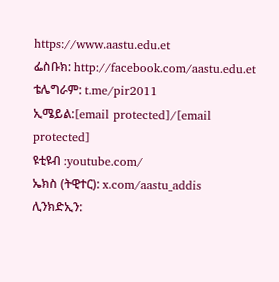https://www.aastu.edu.et
ፌስቡክ: http://facebook.com/aastu.edu.et
ቴሌግራም: t.me/pir2011
ኢሜይል:[email protected]/[email protected]
ዩቲዩብ :youtube.com/
ኤክስ (ትዊተር): x.com/aastu_addis
ሊንክድኢን: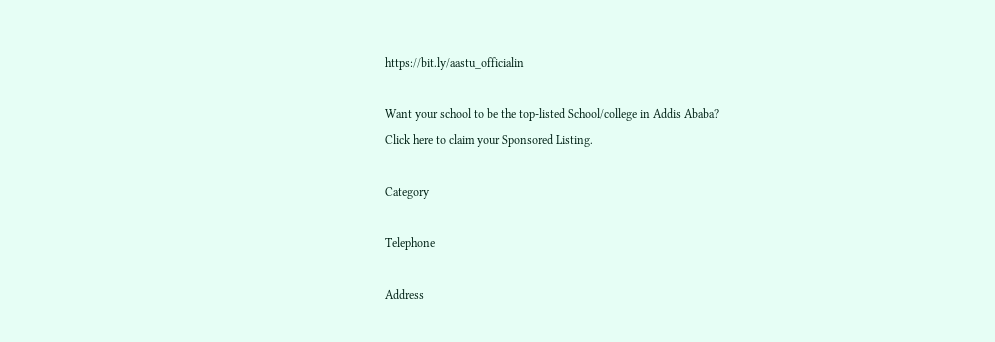https://bit.ly/aastu_officialin

Want your school to be the top-listed School/college in Addis Ababa?
Click here to claim your Sponsored Listing.

Category

Telephone

Address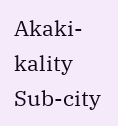Akaki-kality Sub-city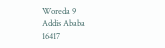Woreda 9
Addis Ababa
16417